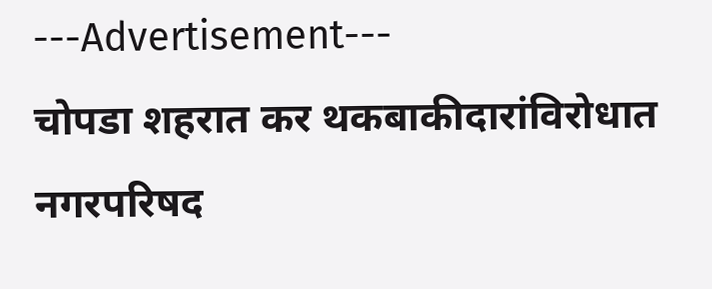---Advertisement---
चोपडा शहरात कर थकबाकीदारांविरोधात नगरपरिषद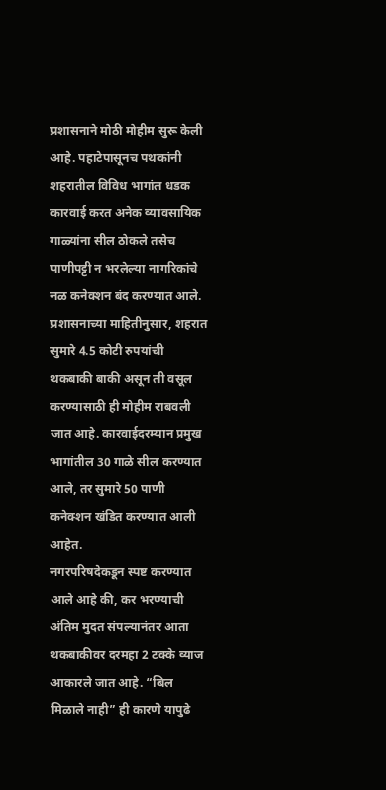प्रशासनाने मोठी मोहीम सुरू केली आहे. पहाटेपासूनच पथकांनी शहरातील विविध भागांत धडक कारवाई करत अनेक व्यावसायिक गाळ्यांना सील ठोकले तसेच पाणीपट्टी न भरलेल्या नागरिकांचे नळ कनेक्शन बंद करण्यात आले.
प्रशासनाच्या माहितीनुसार, शहरात सुमारे 4.5 कोटी रुपयांची थकबाकी बाकी असून ती वसूल करण्यासाठी ही मोहीम राबवली जात आहे. कारवाईदरम्यान प्रमुख भागांतील 30 गाळे सील करण्यात आले, तर सुमारे 50 पाणी कनेक्शन खंडित करण्यात आली आहेत.
नगरपरिषदेकडून स्पष्ट करण्यात आले आहे की, कर भरण्याची अंतिम मुदत संपल्यानंतर आता थकबाकीवर दरमहा 2 टक्के व्याज आकारले जात आहे. “बिल मिळाले नाही” ही कारणे यापुढे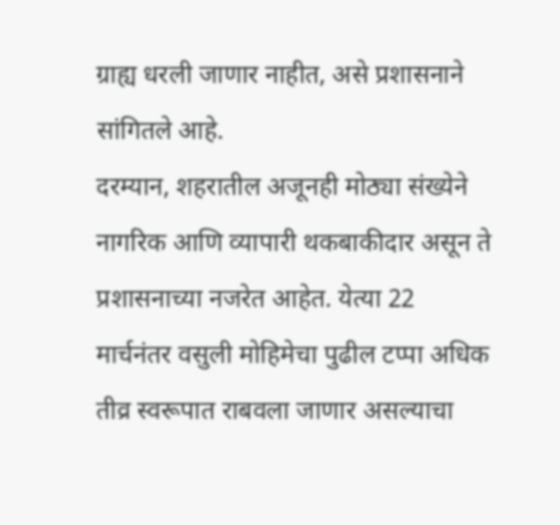ग्राह्य धरली जाणार नाहीत, असे प्रशासनाने सांगितले आहे.
दरम्यान, शहरातील अजूनही मोठ्या संख्येने नागरिक आणि व्यापारी थकबाकीदार असून ते प्रशासनाच्या नजरेत आहेत. येत्या 22 मार्चनंतर वसुली मोहिमेचा पुढील टप्पा अधिक तीव्र स्वरूपात राबवला जाणार असल्याचा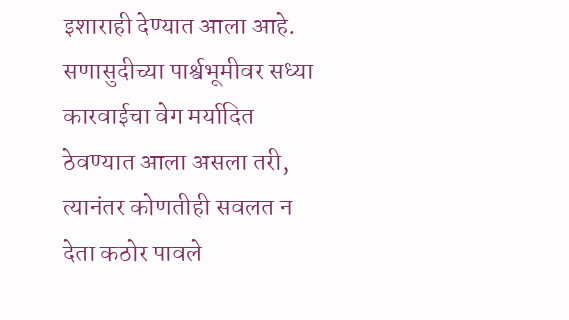इशाराही देण्यात आला आहे.
सणासुदीच्या पार्श्वभूमीवर सध्या कारवाईचा वेग मर्यादित ठेवण्यात आला असला तरी, त्यानंतर कोणतीही सवलत न देता कठोर पावले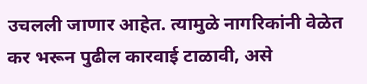उचलली जाणार आहेत. त्यामुळे नागरिकांनी वेळेत कर भरून पुढील कारवाई टाळावी, असे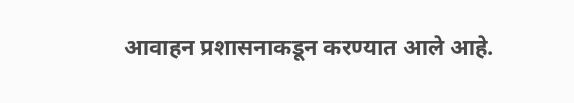आवाहन प्रशासनाकडून करण्यात आले आहे.